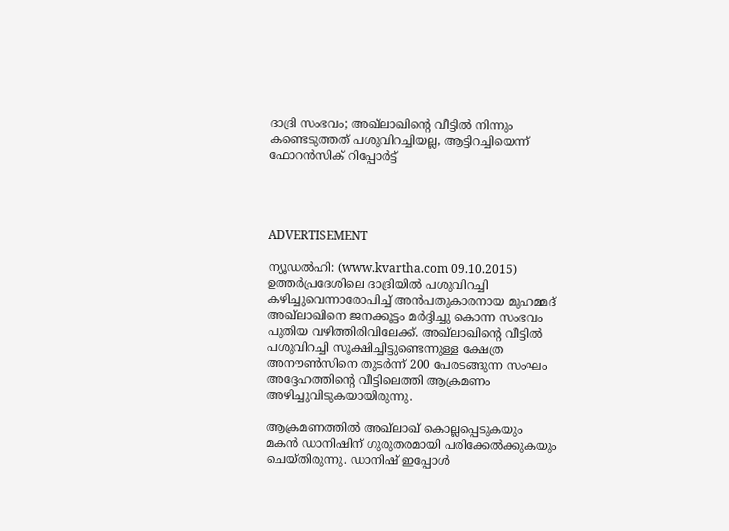ദാദ്രി സംഭവം; അഖ്‌ലാഖിന്റെ വീട്ടില്‍ നിന്നും കണ്ടെടുത്തത് പശുവിറച്ചിയല്ല, ആട്ടിറച്ചിയെന്ന് ഫോറന്‍സിക് റിപ്പോര്‍ട്ട്




ADVERTISEMENT

ന്യൂഡല്‍ഹി: (www.kvartha.com 09.10.2015) ഉത്തര്‍പ്രദേശിലെ ദാദ്രിയില്‍ പശുവിറച്ചി കഴിച്ചുവെന്നാരോപിച്ച് അന്‍പതുകാരനായ മുഹമ്മദ് അഖ്‌ലാഖിനെ ജനക്കൂട്ടം മര്‍ദ്ദിച്ചു കൊന്ന സംഭവം പുതിയ വഴിത്തിരിവിലേക്ക്. അഖ്‌ലാഖിന്റെ വീട്ടില്‍ പശുവിറച്ചി സൂക്ഷിച്ചിട്ടുണ്ടെന്നുള്ള ക്ഷേത്ര അനൗണ്‍സിനെ തുടര്‍ന്ന് 200 പേരടങ്ങുന്ന സംഘം അദ്ദേഹത്തിന്റെ വീട്ടിലെത്തി ആക്രമണം അഴിച്ചുവിടുകയായിരുന്നു.

ആക്രമണത്തില്‍ അഖ്‌ലാഖ് കൊല്ലപ്പെടുകയും മകന്‍ ഡാനിഷിന് ഗുരുതരമായി പരിക്കേല്‍ക്കുകയും ചെയ്തിരുന്നു. ഡാനിഷ് ഇപ്പോള്‍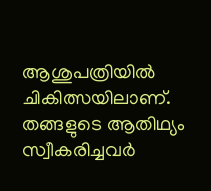ആശുപത്രിയില്‍ ചികിത്സയിലാണ്. തങ്ങളുടെ ആതിഥ്യം സ്വീകരിച്ചവര്‍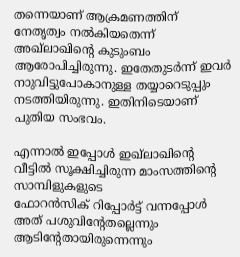തന്നെയാണ് ആക്രമണത്തിന് നേതൃത്വം നല്‍കിയതെന്ന് അഖ്‌ലാഖിന്റെ കുടുംബം ആരോപിച്ചിരുന്നു. ഇതേതുടര്‍ന്ന് ഇവര്‍ നാുവിട്ടുപോകാനുള്ള തയ്യാറെടുപ്പും നടത്തിയിരുന്നു. ഇതിനിടെയാണ് പുതിയ സംഭവം.

എന്നാല്‍ ഇപ്പോള്‍ ഇഖ്‌ലാഖിന്റെ വീട്ടില്‍ സൂക്ഷിച്ചിരുന്ന മാംസത്തിന്റെ സാമ്പിളുകളുടെ
ഫോറന്‍സിക് റിപ്പോര്‍ട്ട് വന്നപ്പോള്‍ അത് പശുവിന്റേതല്ലെന്നും ആടിന്റേതായിരുന്നെന്നും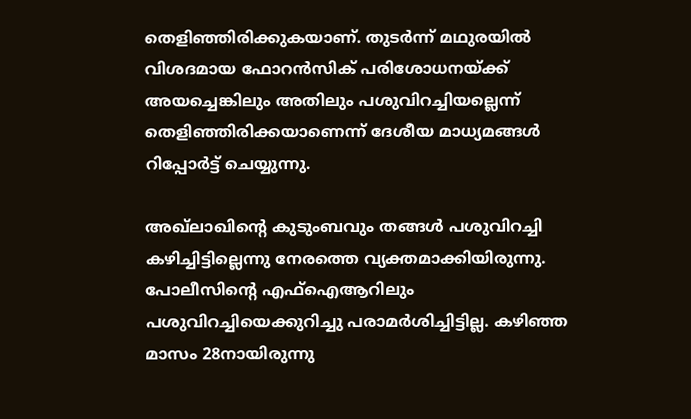തെളിഞ്ഞിരിക്കുകയാണ്. തുടര്‍ന്ന് മഥുരയില്‍ വിശദമായ ഫോറന്‍സിക് പരിശോധനയ്ക്ക്  അയച്ചെങ്കിലും അതിലും പശുവിറച്ചിയല്ലെന്ന് തെളിഞ്ഞിരിക്കയാണെന്ന് ദേശീയ മാധ്യമങ്ങള്‍ റിപ്പോര്‍ട്ട് ചെയ്യുന്നു.

അഖ്‌ലാഖിന്റെ കുടുംബവും തങ്ങള്‍ പശുവിറച്ചി കഴിച്ചിട്ടില്ലെന്നു നേരത്തെ വ്യക്തമാക്കിയിരുന്നു. പോലീസിന്റെ എഫ്‌ഐആറിലും പശുവിറച്ചിയെക്കുറിച്ചു പരാമര്‍ശിച്ചിട്ടില്ല. കഴിഞ്ഞ മാസം 28നായിരുന്നു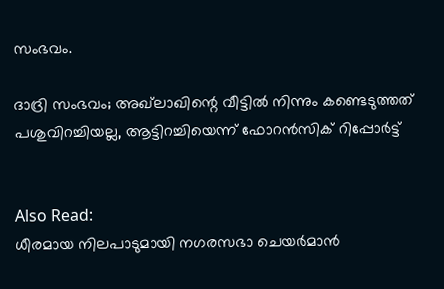സംഭവം.

ദാദ്രി സംഭവം; അഖ്‌ലാഖിന്റെ വീട്ടില്‍ നിന്നും കണ്ടെടുത്തത് പശുവിറച്ചിയല്ല, ആട്ടിറച്ചിയെന്ന് ഫോറന്‍സിക് റിപ്പോര്‍ട്ട്


Also Read:
ധീരമായ നിലപാടുമായി നഗരസഭാ ചെയര്‍മാന്‍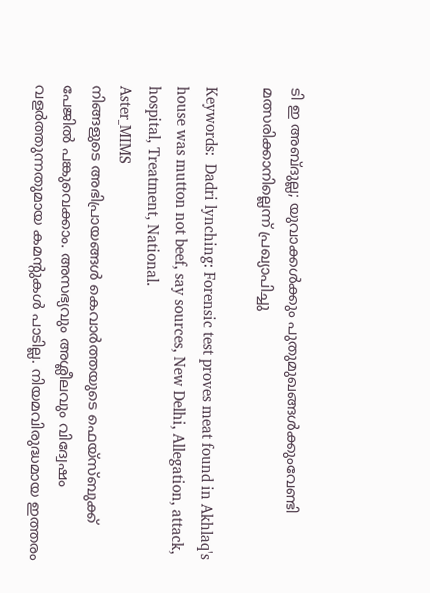ടി ഇ അബ്ദുല്ല; യുവാക്കള്‍ക്കും പുതുമുഖങ്ങള്‍ക്കുംവേണ്ടി മത്സരിക്കാനില്ലെന്ന് പ്രഖ്യാപിച്ചു

Keywords:  Dadri lynching: Forensic test proves meat found in Akhlaq's house was mutton not beef, say sources, New Delhi, Allegation, attack, hospital, Treatment, National.
Aster_MIMS
നിങ്ങളുടെ അഭിപ്രായങ്ങൾ കെവാർത്തയുടെ ഫെയ്‌സ്‌ബുക്ക് പേജിൽ പങ്കുവെക്കാം. അസഭ്യവും അശ്ലീലവും വിദ്വേഷം വളർത്തുന്നതുമായ കമന്റുകൾ പാടില്ല. നിയമവിരുദ്ധമായ ഇത്തരം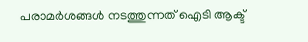പരാമർശങ്ങൾ നടത്തുന്നത് ഐടി ആക്ട്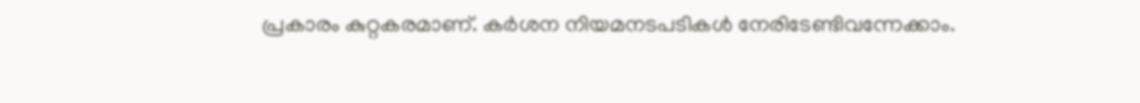പ്രകാരം കുറ്റകരമാണ്. കർശന നിയമനടപടികൾ നേരിടേണ്ടിവന്നേക്കാം.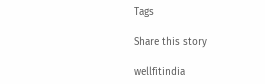Tags

Share this story

wellfitindia